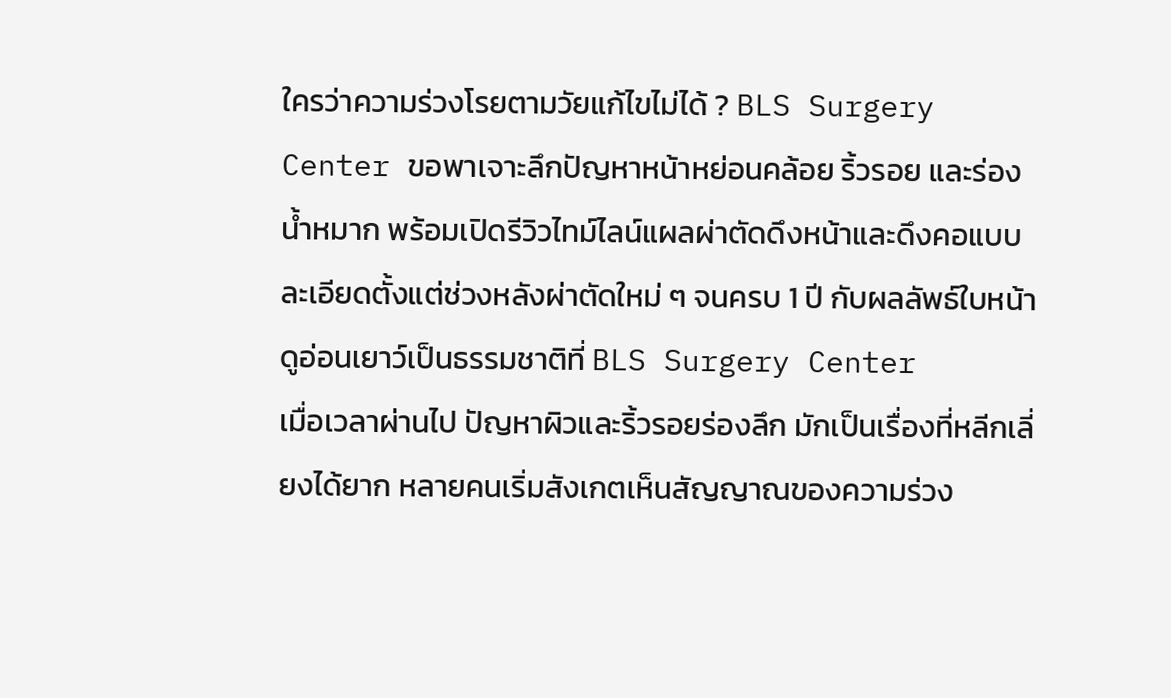ใครว่าความร่วงโรยตามวัยแก้ไขไม่ได้ ? BLS Surgery Center ขอพาเจาะลึกปัญหาหน้าหย่อนคล้อย ริ้วรอย และร่องน้ำหมาก พร้อมเปิดรีวิวไทม์ไลน์แผลผ่าตัดดึงหน้าและดึงคอแบบละเอียดตั้งแต่ช่วงหลังผ่าตัดใหม่ ๆ จนครบ 1 ปี กับผลลัพธ์ใบหน้าดูอ่อนเยาว์เป็นธรรมชาติที่ BLS Surgery Center
เมื่อเวลาผ่านไป ปัญหาผิวและริ้วรอยร่องลึก มักเป็นเรื่องที่หลีกเลี่ยงได้ยาก หลายคนเริ่มสังเกตเห็นสัญญาณของความร่วง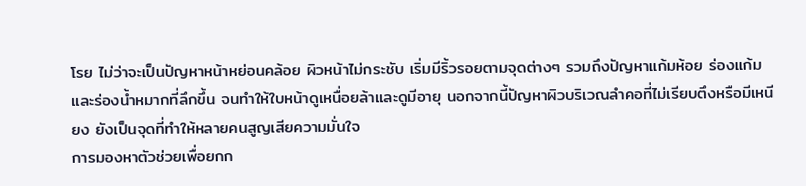โรย ไม่ว่าจะเป็นปัญหาหน้าหย่อนคล้อย ผิวหน้าไม่กระชับ เริ่มมีริ้วรอยตามจุดต่างๆ รวมถึงปัญหาแก้มห้อย ร่องแก้ม และร่องน้ำหมากที่ลึกขึ้น จนทำให้ใบหน้าดูเหนื่อยล้าและดูมีอายุ นอกจากนี้ปัญหาผิวบริเวณลำคอที่ไม่เรียบตึงหรือมีเหนียง ยังเป็นจุดที่ทำให้หลายคนสูญเสียความมั่นใจ
การมองหาตัวช่วยเพื่อยกก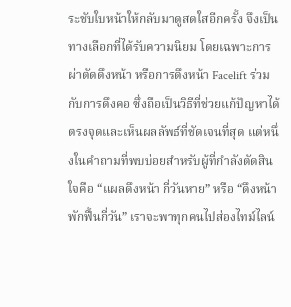ระชับใบหน้าให้กลับมาดูสดใสอีกครั้ง จึงเป็นทางเลือกที่ได้รับความนิยม โดยเฉพาะการผ่าตัดดึงหน้า หรือการดึงหน้า Facelift ร่วมกับการดึงคอ ซึ่งถือเป็นวิธีที่ช่วยแก้ปัญหาได้ตรงจุดและเห็นผลลัพธ์ที่ชัดเจนที่สุด แต่หนึ่งในคำถามที่พบบ่อยสำหรับผู้ที่กำลังตัดสินใจคือ “แผลดึงหน้า กี่วันหาย” หรือ “ดึงหน้า พักฟื้นกี่วัน” เราจะพาทุกคนไปส่องไทม์ไลน์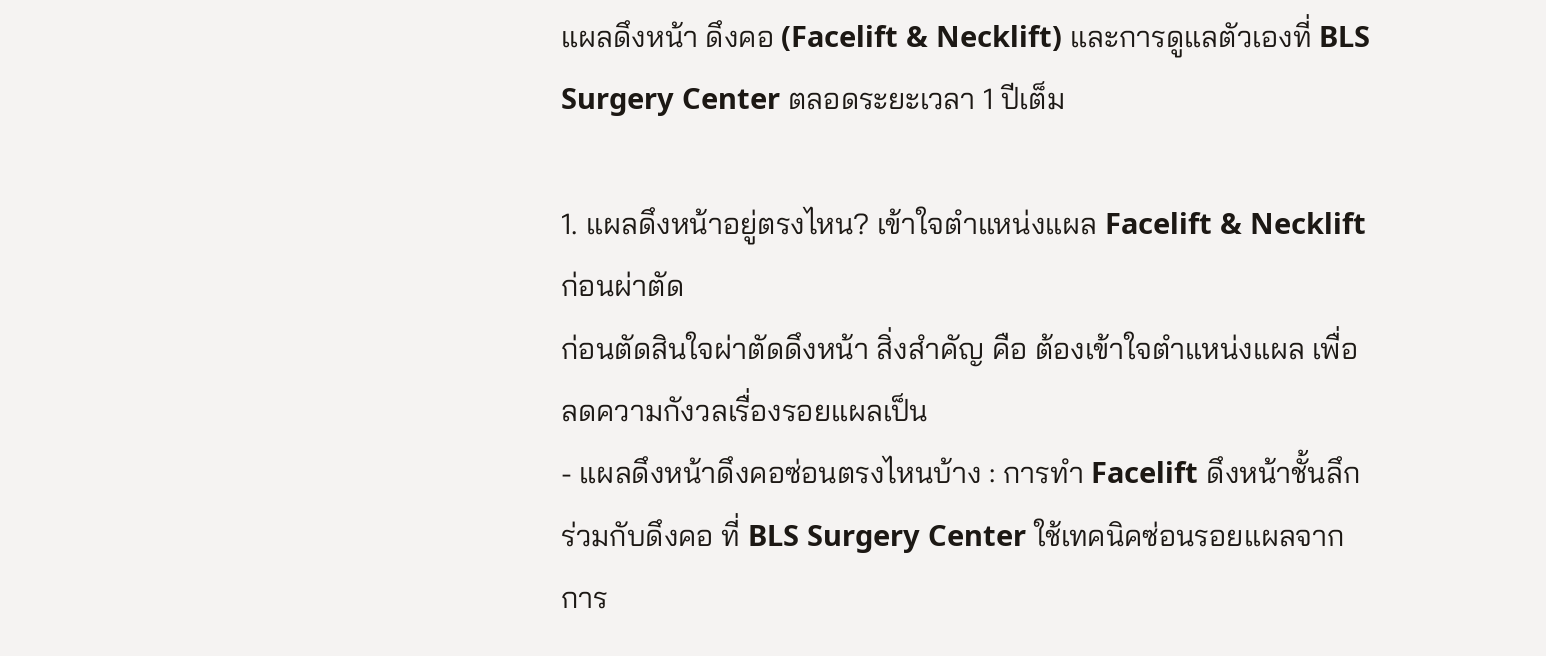แผลดึงหน้า ดึงคอ (Facelift & Necklift) และการดูแลตัวเองที่ BLS Surgery Center ตลอดระยะเวลา 1 ปีเต็ม

1. แผลดึงหน้าอยู่ตรงไหน? เข้าใจตำแหน่งแผล Facelift & Necklift ก่อนผ่าตัด
ก่อนตัดสินใจผ่าตัดดึงหน้า สิ่งสำคัญ คือ ต้องเข้าใจตำแหน่งแผล เพื่อลดความกังวลเรื่องรอยแผลเป็น
- แผลดึงหน้าดึงคอซ่อนตรงไหนบ้าง : การทำ Facelift ดึงหน้าชั้นลึก ร่วมกับดึงคอ ที่ BLS Surgery Center ใช้เทคนิคซ่อนรอยแผลจากการ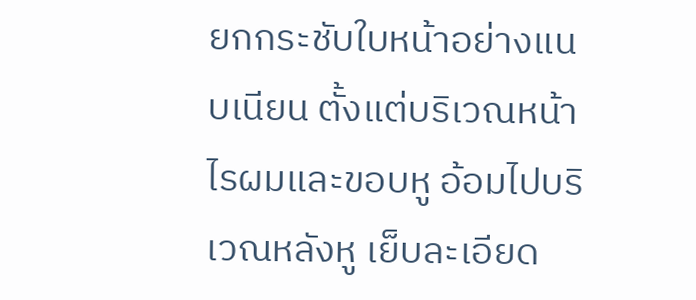ยกกระชับใบหน้าอย่างแนบเนียน ตั้งแต่บริเวณหน้าไรผมและขอบหู อ้อมไปบริเวณหลังหู เย็บละเอียด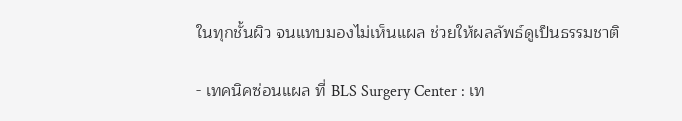ในทุกชั้นผิว จนแทบมองไม่เห็นแผล ช่วยให้ผลลัพธ์ดูเป็นธรรมชาติ

- เทคนิคซ่อนแผล ที่ BLS Surgery Center : เท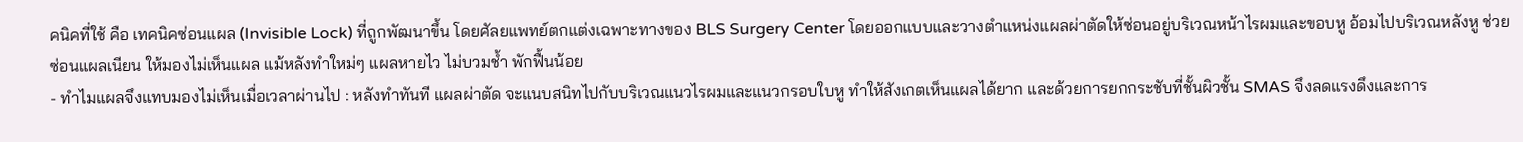คนิคที่ใช้ คือ เทคนิคซ่อนแผล (Invisible Lock) ที่ถูกพัฒนาขึ้น โดยศัลยแพทย์ตกแต่งเฉพาะทางของ BLS Surgery Center โดยออกแบบและวางตำแหน่งแผลผ่าตัดให้ซ่อนอยู่บริเวณหน้าไรผมและขอบหู อ้อมไปบริเวณหลังหู ช่วยซ่อนแผลเนียน ให้มองไม่เห็นแผล แม้หลังทำใหม่ๆ แผลหายไว ไม่บวมช้ำ พักฟื้นน้อย
- ทำไมแผลจึงแทบมองไม่เห็นเมื่อเวลาผ่านไป : หลังทำทันที แผลผ่าตัด จะแนบสนิทไปกับบริเวณแนวไรผมและแนวกรอบใบหู ทำให้สังเกตเห็นแผลได้ยาก และด้วยการยกกระชับที่ชั้นผิวชั้น SMAS จึงลดแรงดึงและการ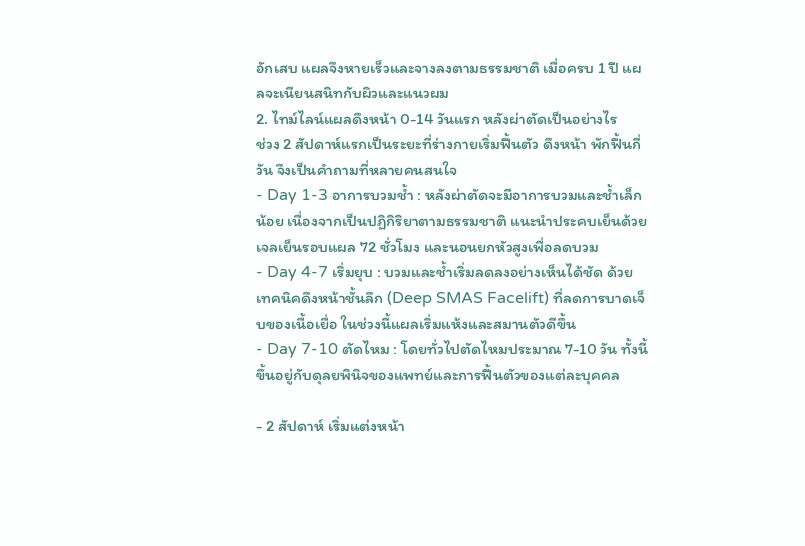อักเสบ แผลจึงหายเร็วและจางลงตามธรรมชาติ เมื่อครบ 1 ปี แผลจะเนียนสนิทกับผิวและแนวผม
2. ไทม์ไลน์แผลดึงหน้า 0-14 วันแรก หลังผ่าตัดเป็นอย่างไร
ช่วง 2 สัปดาห์แรกเป็นระยะที่ร่างกายเริ่มฟื้นตัว ดึงหน้า พักฟื้นกี่วัน จึงเป็นคำถามที่หลายคนสนใจ
- Day 1-3 อาการบวมช้ำ : หลังผ่าตัดจะมีอาการบวมและช้ำเล็กน้อย เนื่องจากเป็นปฏิกิริยาตามธรรมชาติ แนะนำประคบเย็นด้วยเจลเย็นรอบแผล 72 ชั่วโมง และนอนยกหัวสูงเพื่อลดบวม
- Day 4-7 เริ่มยุบ : บวมและช้ำเริ่มลดลงอย่างเห็นได้ชัด ด้วยเทคนิคดึงหน้าชั้นลึก (Deep SMAS Facelift) ที่ลดการบาดเจ็บของเนื้อเยื่อ ในช่วงนี้แผลเริ่มแห้งและสมานตัวดีขึ้น
- Day 7-10 ตัดไหม : โดยทั่วไปตัดไหมประมาณ 7-10 วัน ทั้งนี้ขึ้นอยู่กับดุลยพินิจของแพทย์และการฟื้นตัวของแต่ละบุคคล

- 2 สัปดาห์ เริ่มแต่งหน้า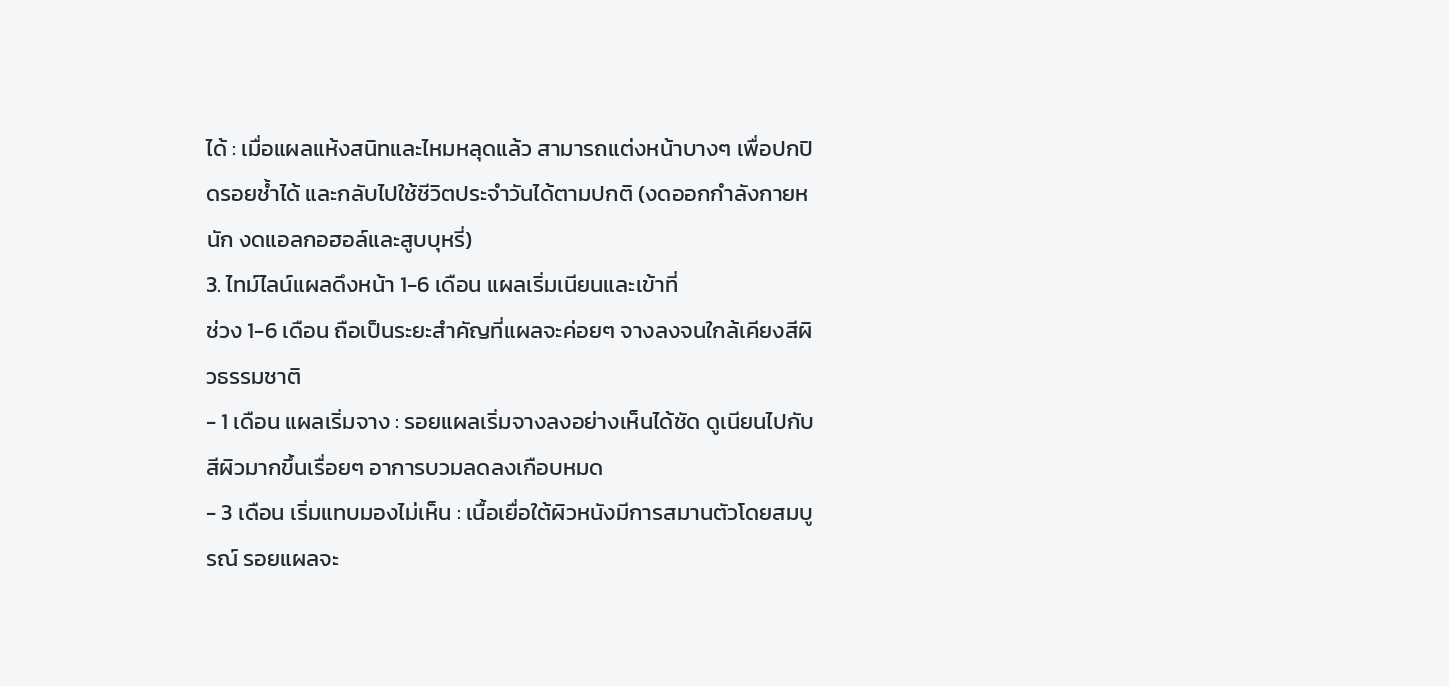ได้ : เมื่อแผลแห้งสนิทและไหมหลุดแล้ว สามารถแต่งหน้าบางๆ เพื่อปกปิดรอยช้ำได้ และกลับไปใช้ชีวิตประจำวันได้ตามปกติ (งดออกกำลังกายหนัก งดแอลกอฮอล์และสูบบุหรี่)
3. ไทม์ไลน์แผลดึงหน้า 1-6 เดือน แผลเริ่มเนียนและเข้าที่
ช่วง 1-6 เดือน ถือเป็นระยะสำคัญที่แผลจะค่อยๆ จางลงจนใกล้เคียงสีผิวธรรมชาติ
- 1 เดือน แผลเริ่มจาง : รอยแผลเริ่มจางลงอย่างเห็นได้ชัด ดูเนียนไปกับสีผิวมากขึ้นเรื่อยๆ อาการบวมลดลงเกือบหมด
- 3 เดือน เริ่มแทบมองไม่เห็น : เนื้อเยื่อใต้ผิวหนังมีการสมานตัวโดยสมบูรณ์ รอยแผลจะ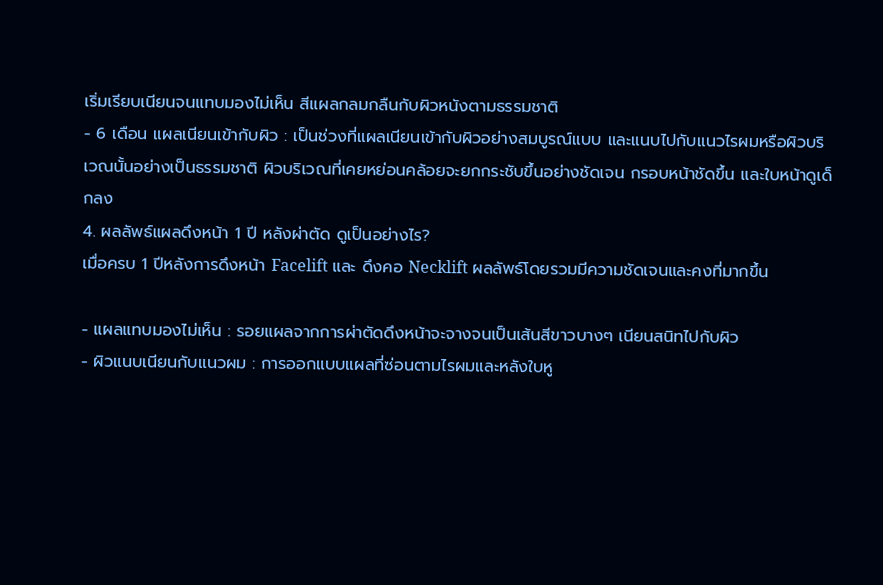เริ่มเรียบเนียนจนแทบมองไม่เห็น สีแผลกลมกลืนกับผิวหนังตามธรรมชาติ
- 6 เดือน แผลเนียนเข้ากับผิว : เป็นช่วงที่แผลเนียนเข้ากับผิวอย่างสมบูรณ์แบบ และแนบไปกับแนวไรผมหรือผิวบริเวณนั้นอย่างเป็นธรรมชาติ ผิวบริเวณที่เคยหย่อนคล้อยจะยกกระชับขึ้นอย่างชัดเจน กรอบหน้าชัดขึ้น และใบหน้าดูเด็กลง
4. ผลลัพธ์แผลดึงหน้า 1 ปี หลังผ่าตัด ดูเป็นอย่างไร?
เมื่อครบ 1 ปีหลังการดึงหน้า Facelift และ ดึงคอ Necklift ผลลัพธ์โดยรวมมีความชัดเจนและคงที่มากขึ้น

- แผลแทบมองไม่เห็น : รอยแผลจากการผ่าตัดดึงหน้าจะจางจนเป็นเส้นสีขาวบางๆ เนียนสนิทไปกับผิว
- ผิวแนบเนียนกับแนวผม : การออกแบบแผลที่ซ่อนตามไรผมและหลังใบหู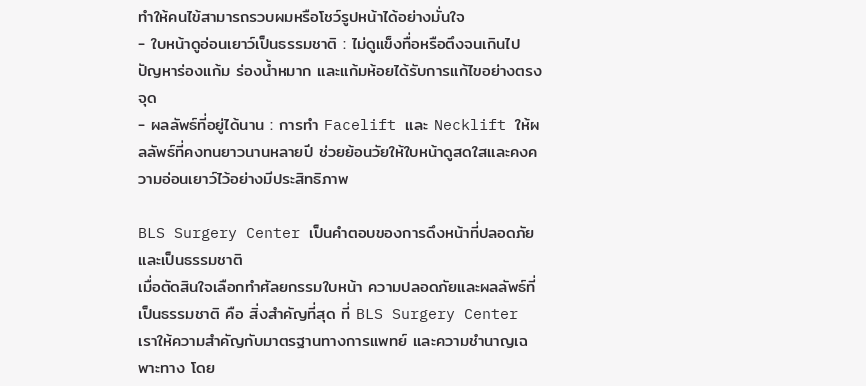ทำให้คนไข้สามารถรวบผมหรือโชว์รูปหน้าได้อย่างมั่นใจ
- ใบหน้าดูอ่อนเยาว์เป็นธรรมชาติ : ไม่ดูแข็งทื่อหรือตึงจนเกินไป ปัญหาร่องแก้ม ร่องน้ำหมาก และแก้มห้อยได้รับการแก้ไขอย่างตรงจุด
- ผลลัพธ์ที่อยู่ได้นาน : การทำ Facelift และ Necklift ให้ผลลัพธ์ที่คงทนยาวนานหลายปี ช่วยย้อนวัยให้ใบหน้าดูสดใสและคงความอ่อนเยาว์ไว้อย่างมีประสิทธิภาพ

BLS Surgery Center เป็นคำตอบของการดึงหน้าที่ปลอดภัย และเป็นธรรมชาติ
เมื่อตัดสินใจเลือกทำศัลยกรรมใบหน้า ความปลอดภัยและผลลัพธ์ที่เป็นธรรมชาติ คือ สิ่งสำคัญที่สุด ที่ BLS Surgery Center เราให้ความสำคัญกับมาตรฐานทางการแพทย์ และความชำนาญเฉพาะทาง โดย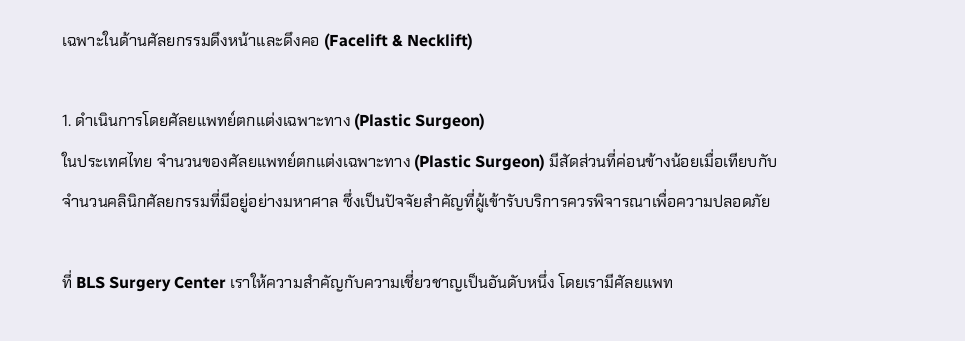เฉพาะในด้านศัลยกรรมดึงหน้าและดึงคอ (Facelift & Necklift)

1. ดำเนินการโดยศัลยแพทย์ตกแต่งเฉพาะทาง (Plastic Surgeon)
ในประเทศไทย จำนวนของศัลยแพทย์ตกแต่งเฉพาะทาง (Plastic Surgeon) มีสัดส่วนที่ค่อนข้างน้อยเมื่อเทียบกับจำนวนคลินิกศัลยกรรมที่มีอยู่อย่างมหาศาล ซึ่งเป็นปัจจัยสำคัญที่ผู้เข้ารับบริการควรพิจารณาเพื่อความปลอดภัย

ที่ BLS Surgery Center เราให้ความสำคัญกับความเชี่ยวชาญเป็นอันดับหนึ่ง โดยเรามีศัลยแพท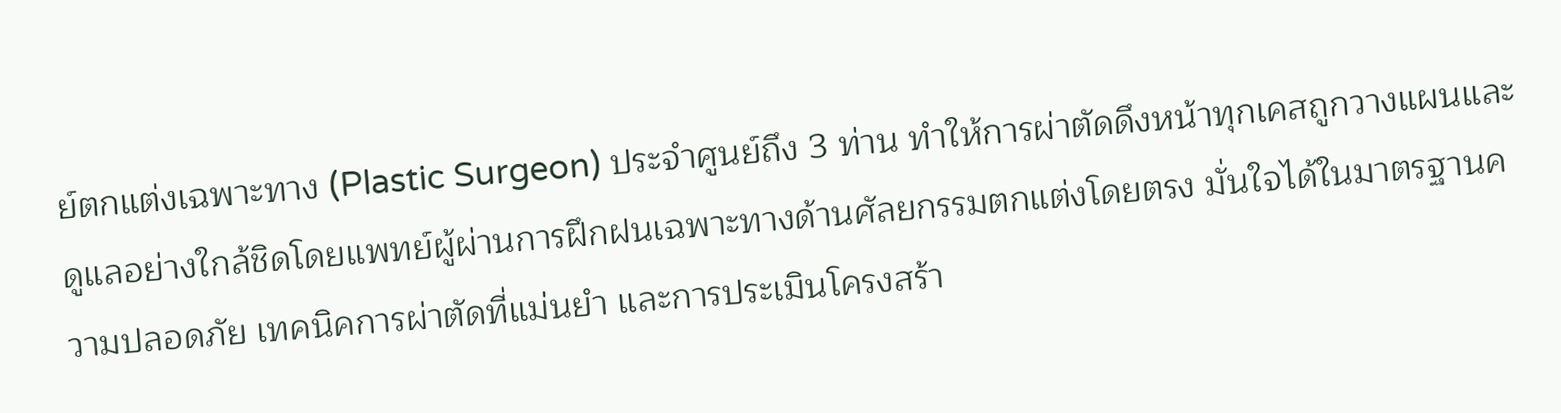ย์ตกแต่งเฉพาะทาง (Plastic Surgeon) ประจำศูนย์ถึง 3 ท่าน ทำให้การผ่าตัดดึงหน้าทุกเคสถูกวางแผนและดูแลอย่างใกล้ชิดโดยแพทย์ผู้ผ่านการฝึกฝนเฉพาะทางด้านศัลยกรรมตกแต่งโดยตรง มั่นใจได้ในมาตรฐานความปลอดภัย เทคนิคการผ่าตัดที่แม่นยำ และการประเมินโครงสร้า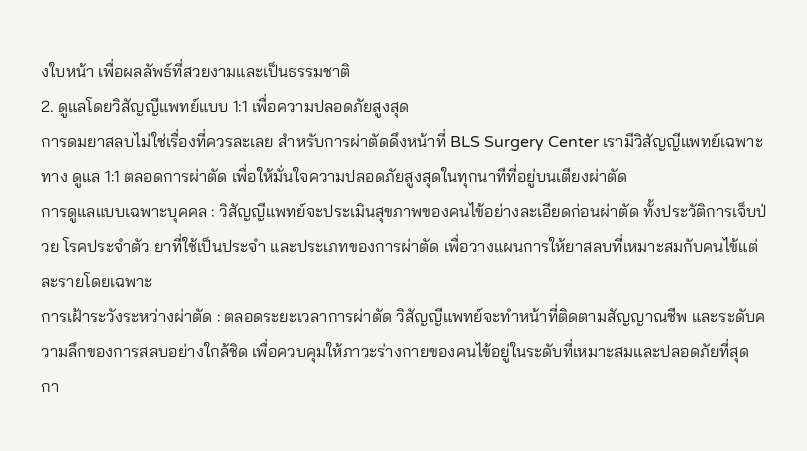งใบหน้า เพื่อผลลัพธ์ที่สวยงามและเป็นธรรมชาติ
2. ดูแลโดยวิสัญญีแพทย์แบบ 1:1 เพื่อความปลอดภัยสูงสุด
การดมยาสลบไม่ใช่เรื่องที่ควรละเลย สำหรับการผ่าตัดดึงหน้าที่ BLS Surgery Center เรามีวิสัญญีแพทย์เฉพาะทาง ดูแล 1:1 ตลอดการผ่าตัด เพื่อให้มั่นใจความปลอดภัยสูงสุดในทุกนาทีที่อยู่บนเตียงผ่าตัด
การดูแลแบบเฉพาะบุคคล : วิสัญญีแพทย์จะประเมินสุขภาพของคนไข้อย่างละเอียดก่อนผ่าตัด ทั้งประวัติการเจ็บป่วย โรคประจำตัว ยาที่ใช้เป็นประจำ และประเภทของการผ่าตัด เพื่อวางแผนการให้ยาสลบที่เหมาะสมกับคนไข้แต่ละรายโดยเฉพาะ
การเฝ้าระวังระหว่างผ่าตัด : ตลอดระยะเวลาการผ่าตัด วิสัญญีแพทย์จะทำหน้าที่ติดตามสัญญาณชีพ และระดับความลึกของการสลบอย่างใกล้ชิด เพื่อควบคุมให้ภาวะร่างกายของคนไข้อยู่ในระดับที่เหมาะสมและปลอดภัยที่สุด
กา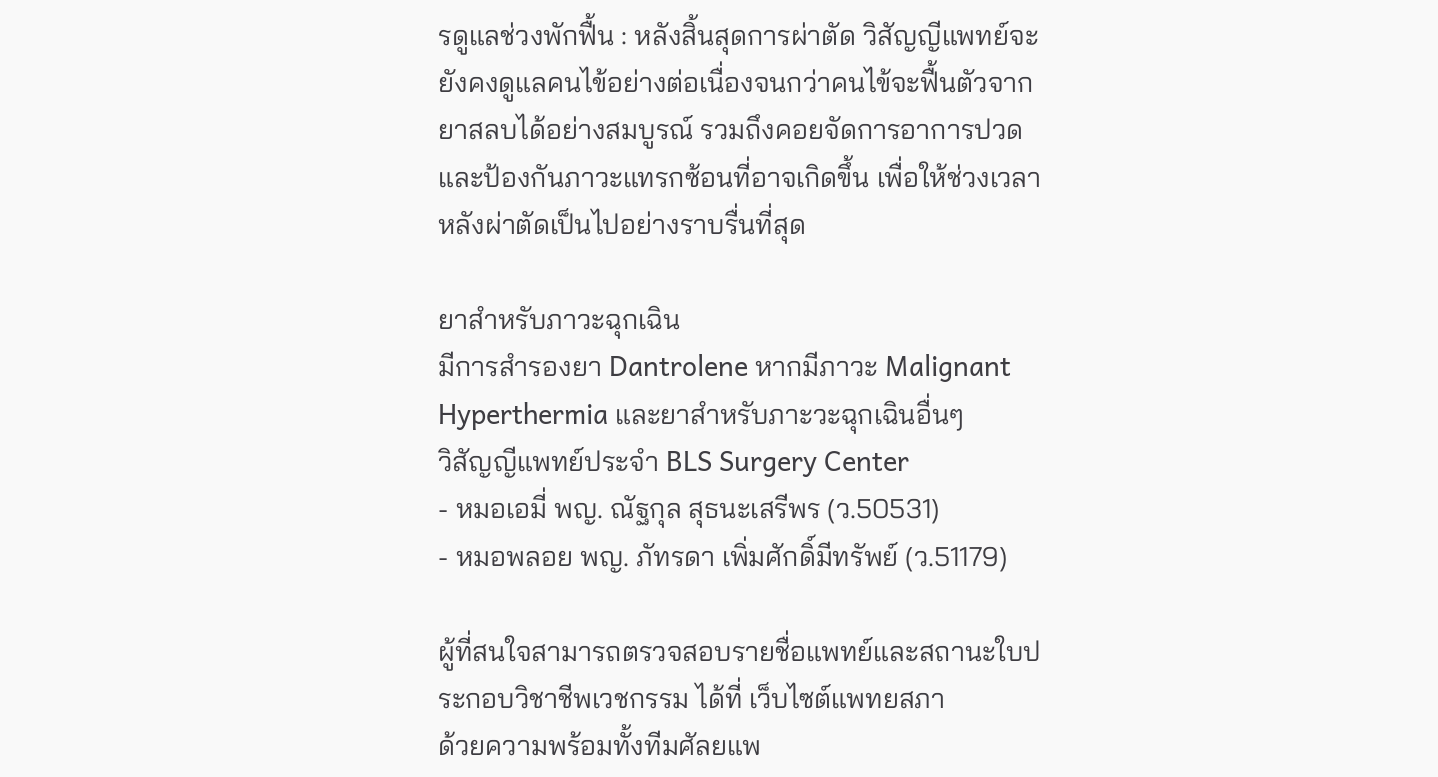รดูแลช่วงพักฟื้น : หลังสิ้นสุดการผ่าตัด วิสัญญีแพทย์จะยังคงดูแลคนไข้อย่างต่อเนื่องจนกว่าคนไข้จะฟื้นตัวจากยาสลบได้อย่างสมบูรณ์ รวมถึงคอยจัดการอาการปวดและป้องกันภาวะแทรกซ้อนที่อาจเกิดขึ้น เพื่อให้ช่วงเวลาหลังผ่าตัดเป็นไปอย่างราบรื่นที่สุด

ยาสำหรับภาวะฉุกเฉิน
มีการสำรองยา Dantrolene หากมีภาวะ Malignant Hyperthermia และยาสำหรับภาะวะฉุกเฉินอื่นๆ
วิสัญญีแพทย์ประจำ BLS Surgery Center
- หมอเอมี่ พญ. ณัฐกุล สุธนะเสรีพร (ว.50531)
- หมอพลอย พญ. ภัทรดา เพิ่มศักดิ์มีทรัพย์ (ว.51179)

ผู้ที่สนใจสามารถตรวจสอบรายชื่อแพทย์และสถานะใบประกอบวิชาชีพเวชกรรม ได้ที่ เว็บไซต์แพทยสภา
ด้วยความพร้อมทั้งทีมศัลยแพ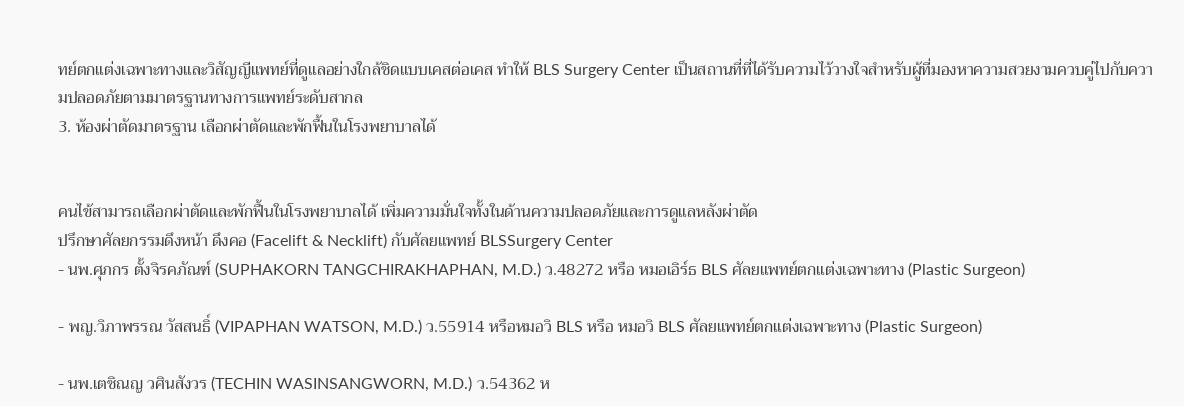ทย์ตกแต่งเฉพาะทางและวิสัญญีแพทย์ที่ดูแลอย่างใกล้ชิดแบบเคสต่อเคส ทำให้ BLS Surgery Center เป็นสถานที่ที่ได้รับความไว้วางใจสำหรับผู้ที่มองหาความสวยงามควบคู่ไปกับความปลอดภัยตามมาตรฐานทางการแพทย์ระดับสากล
3. ห้องผ่าตัดมาตรฐาน เลือกผ่าตัดและพักฟื้นในโรงพยาบาลได้


คนไข้สามารถเลือกผ่าตัดและพักฟื้นในโรงพยาบาลได้ เพิ่มความมั่นใจทั้งในด้านความปลอดภัยและการดูแลหลังผ่าตัด
ปรึกษาศัลยกรรมดึงหน้า ดึงคอ (Facelift & Necklift) กับศัลยแพทย์ BLSSurgery Center
- นพ.ศุภกร ตั้งจิรคภัณฑ์ (SUPHAKORN TANGCHIRAKHAPHAN, M.D.) ว.48272 หรือ หมอเอิร์ธ BLS ศัลยแพทย์ตกแต่งเฉพาะทาง (Plastic Surgeon)

- พญ.วิภาพรรณ วัสสนธิ์ (VIPAPHAN WATSON, M.D.) ว.55914 หรือหมอวิ BLS หรือ หมอวิ BLS ศัลยแพทย์ตกแต่งเฉพาะทาง (Plastic Surgeon)

- นพ.เตชิณญ วศินสังวร (TECHIN WASINSANGWORN, M.D.) ว.54362 ห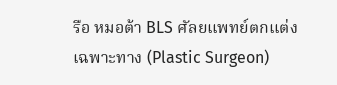รือ หมอต้า BLS ศัลยแพทย์ตกแต่งเฉพาะทาง (Plastic Surgeon)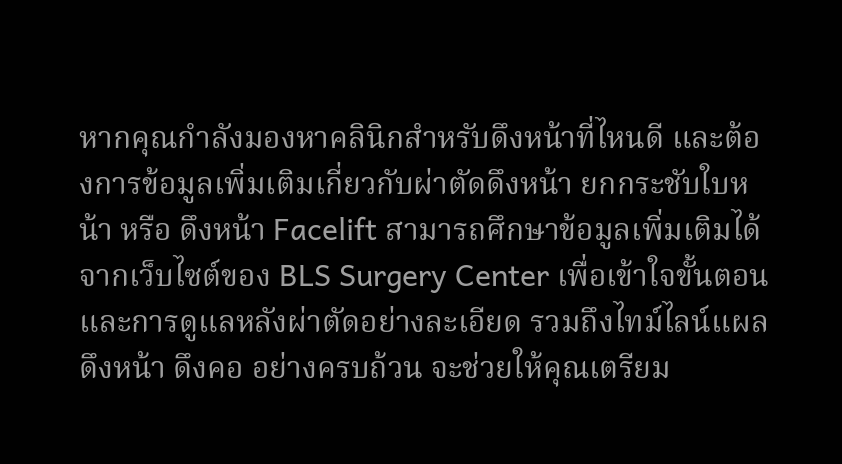หากคุณกำลังมองหาคลินิกสำหรับดึงหน้าที่ไหนดี และต้องการข้อมูลเพิ่มเติมเกี่ยวกับผ่าตัดดึงหน้า ยกกระชับใบหน้า หรือ ดึงหน้า Facelift สามารถศึกษาข้อมูลเพิ่มเติมได้จากเว็บไซต์ของ BLS Surgery Center เพื่อเข้าใจขั้นตอนและการดูแลหลังผ่าตัดอย่างละเอียด รวมถึงไทม์ไลน์แผลดึงหน้า ดึงคอ อย่างครบถ้วน จะช่วยให้คุณเตรียม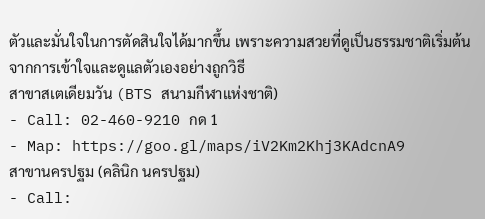ตัวและมั่นใจในการตัดสินใจได้มากขึ้น เพราะความสวยที่ดูเป็นธรรมชาติเริ่มต้นจากการเข้าใจและดูแลตัวเองอย่างถูกวิธี
สาขาสเตเดียมวัน (BTS สนามกีฬาแห่งชาติ)
- Call: 02-460-9210 กด 1
- Map: https://goo.gl/maps/iV2Km2Khj3KAdcnA9
สาขานครปฐม (คลินิก นครปฐม)
- Call: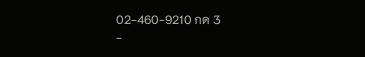02-460-9210 กด 3
-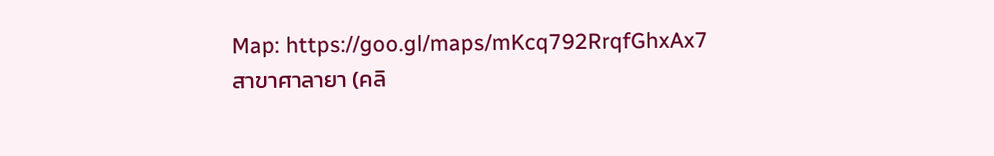Map: https://goo.gl/maps/mKcq792RrqfGhxAx7
สาขาศาลายา (คลิ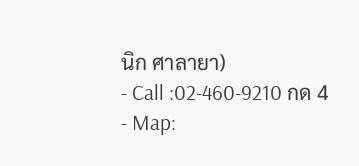นิก ศาลายา)
- Call :02-460-9210 กด 4
- Map: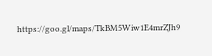https://goo.gl/maps/TkBM5Wiw1E4mrZJh9